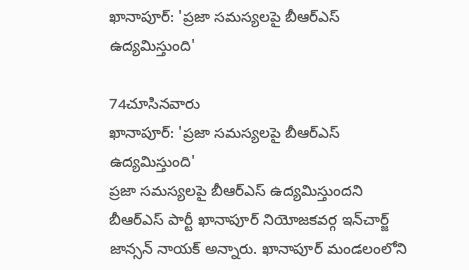ఖానాపూర్: 'ప్రజా సమస్యలపై బీఆర్ఎస్ ఉద్యమిస్తుంది'

74చూసినవారు
ఖానాపూర్: 'ప్రజా సమస్యలపై బీఆర్ఎస్ ఉద్యమిస్తుంది'
ప్రజా సమస్యలపై బీఆర్ఎస్ ఉద్యమిస్తుందని బీఆర్ఎస్ పార్టీ ఖానాపూర్ నియోజకవర్గ ఇన్‌చార్జ్ జాన్సన్ నాయక్ అన్నారు. ఖానాపూర్ మండలంలోని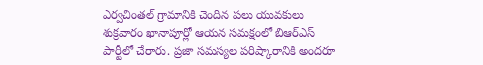ఎర్వచింతల్ గ్రామానికి చెందిన పలు యువకులు శుక్రవారం ఖానాపూర్లో ఆయన సమక్షంలో బిఆర్ఎస్ పార్టీలో చేరారు. ప్రజా సమస్యల పరిష్కారానికి అందరూ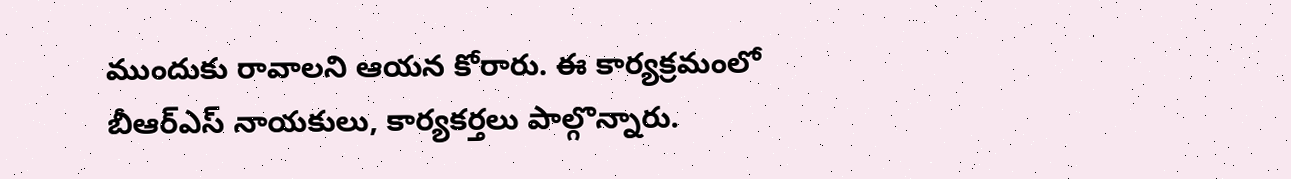ముందుకు రావాలని ఆయన కోరారు. ఈ కార్యక్రమంలో బీఆర్ఎస్ నాయకులు, కార్యకర్తలు పాల్గొన్నారు.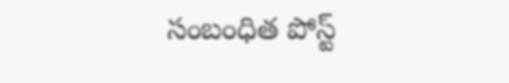సంబంధిత పోస్ట్